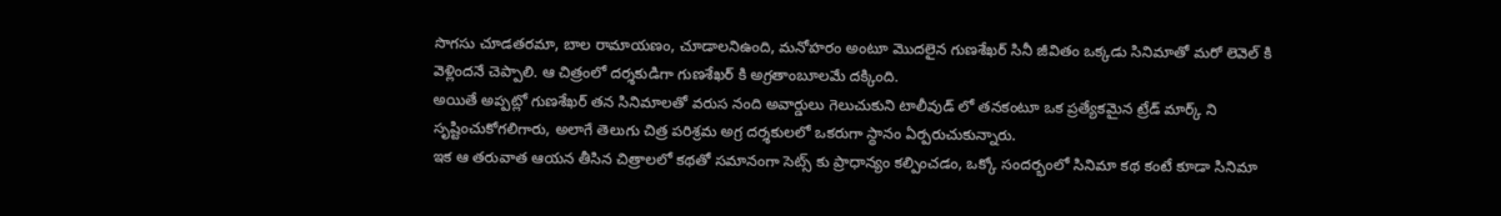సొగసు చూడతరమా, బాల రామాయణం, చూడాలనిఉంది, మనోహరం అంటూ మొదలైన గుణశేఖర్ సినీ జీవితం ఒక్కడు సినిమాతో మరో లెవెల్ కి వెళ్లిందనే చెప్పాలి. ఆ చిత్రంలో దర్శకుడిగా గుణశేఖర్ కి అగ్రతాంబూలమే దక్కింది.
అయితే అప్పట్లో గుణశేఖర్ తన సినిమాలతో వరుస నంది అవార్డులు గెలుచుకుని టాలీవుడ్ లో తనకంటూ ఒక ప్రత్యేకమైన ట్రేడ్ మార్క్ ని సృష్టించుకోగలిగారు, అలాగే తెలుగు చిత్ర పరిశ్రమ అగ్ర దర్శకులలో ఒకరుగా స్థానం ఏర్పరుచుకున్నారు.
ఇక ఆ తరువాత ఆయన తీసిన చిత్రాలలో కథతో సమానంగా సెట్స్ కు ప్రాధాన్యం కల్పించడం, ఒక్కో సందర్భంలో సినిమా కథ కంటే కూడా సినిమా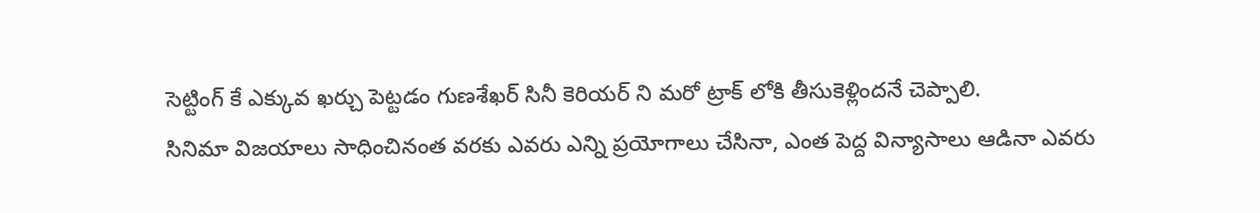సెట్టింగ్ కే ఎక్కువ ఖర్చు పెట్టడం గుణశేఖర్ సినీ కెరియర్ ని మరో ట్రాక్ లోకి తీసుకెళ్లిందనే చెప్పాలి.
సినిమా విజయాలు సాధించినంత వరకు ఎవరు ఎన్ని ప్రయోగాలు చేసినా, ఎంత పెద్ద విన్యాసాలు ఆడినా ఎవరు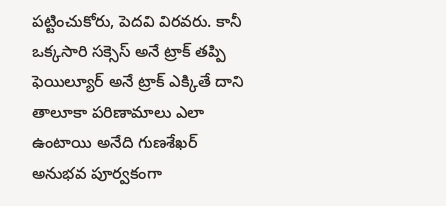పట్టించుకోరు, పెదవి విరవరు. కానీ ఒక్కసారి సక్సెస్ అనే ట్రాక్ తప్పి ఫెయిల్యూర్ అనే ట్రాక్ ఎక్కితే దాని తాలూకా పరిణామాలు ఎలా ఉంటాయి అనేది గుణశేఖర్ అనుభవ పూర్వకంగా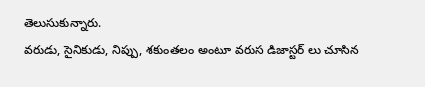తెలుసుకున్నారు.
వరుడు, సైనికుడు, నిప్పు, శకుంతలం అంటూ వరుస డిజాస్టర్ లు చూసిన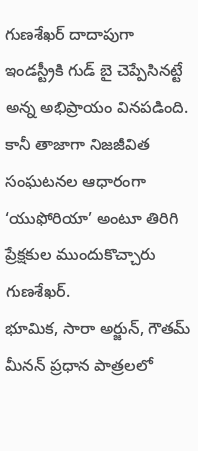గుణశేఖర్ దాదాపుగా ఇండస్ట్రీకి గుడ్ బై చెప్పేసినట్టే అన్న అభిప్రాయం వినపడింది. కానీ తాజాగా నిజజీవిత సంఘటనల ఆధారంగా ‘యుఫోరియా’ అంటూ తిరిగి ప్రేక్షకుల ముందుకొచ్చారు గుణశేఖర్.
భూమిక, సారా అర్జున్, గౌతమ్ మీనన్ ప్రధాన పాత్రలలో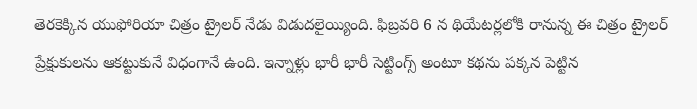తెరకెక్కిన యుఫోరియా చిత్రం ట్రైలర్ నేడు విడుదలైయ్యింది. ఫిబ్రవరి 6 న థియేటర్లలోకి రానున్న ఈ చిత్రం ట్రైలర్ ప్రేక్షుకులను ఆకట్టుకునే విధంగానే ఉంది. ఇన్నాళ్లు భారీ భారీ సెట్టింగ్స్ అంటూ కథను పక్కన పెట్టిన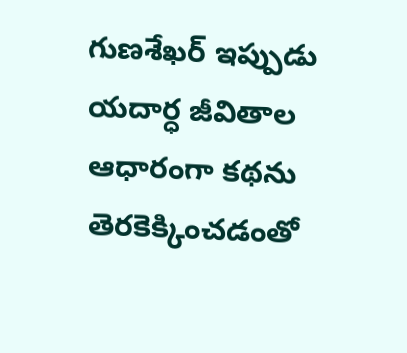గుణశేఖర్ ఇప్పుడు యదార్ధ జీవితాల ఆధారంగా కథను తెరకెక్కించడంతో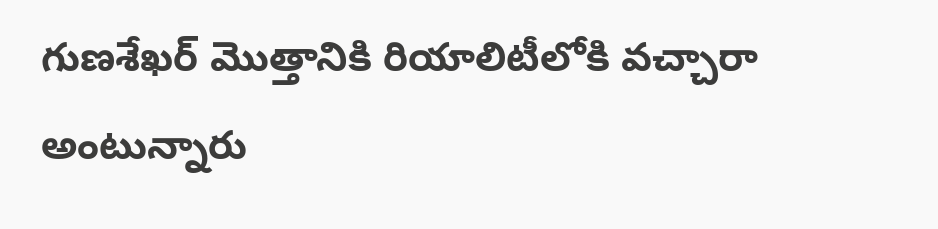గుణశేఖర్ మొత్తానికి రియాలిటీలోకి వచ్చారా అంటున్నారు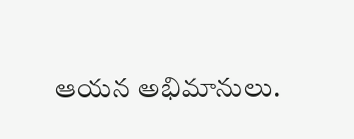ఆయన అభిమానులు.